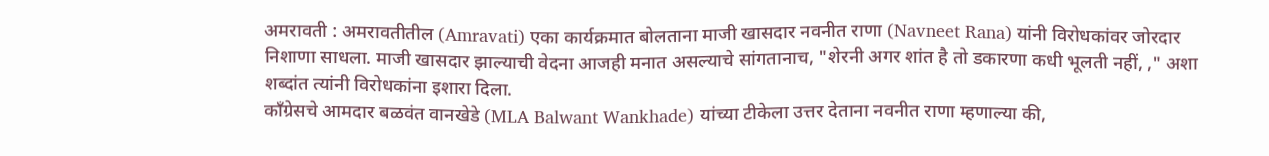अमरावती : अमरावतीतील (Amravati) एका कार्यक्रमात बोलताना माजी खासदार नवनीत राणा (Navneet Rana) यांनी विरोधकांवर जोरदार निशाणा साधला. माजी खासदार झाल्याची वेदना आजही मनात असल्याचे सांगतानाच, "शेरनी अगर शांत है तो डकारणा कधी भूलती नहीं, ," अशा शब्दांत त्यांनी विरोधकांना इशारा दिला.
काँग्रेसचे आमदार बळवंत वानखेडे (MLA Balwant Wankhade) यांच्या टीकेला उत्तर देताना नवनीत राणा म्हणाल्या की,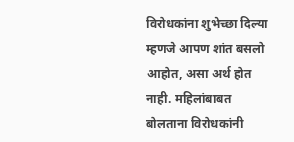विरोधकांना शुभेच्छा दिल्या म्हणजे आपण शांत बसलो आहोत, असा अर्थ होत नाही. महिलांबाबत बोलताना विरोधकांनी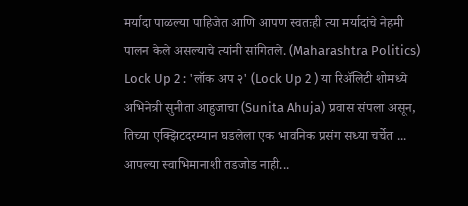मर्यादा पाळल्या पाहिजेत आणि आपण स्वतःही त्या मर्यादांचे नेहमी पालन केले असल्याचे त्यांनी सांगितले. (Maharashtra Politics)
Lock Up 2 : 'लॉक अप २' (Lock Up 2 ) या रिॲलिटी शोमध्ये अभिनेत्री सुनीता आहुजाचा (Sunita Ahuja) प्रवास संपला असून, तिच्या एक्झिटदरम्यान घडलेला एक भावनिक प्रसंग सध्या चर्चेत ...
आपल्या स्वाभिमानाशी तडजोड नाही...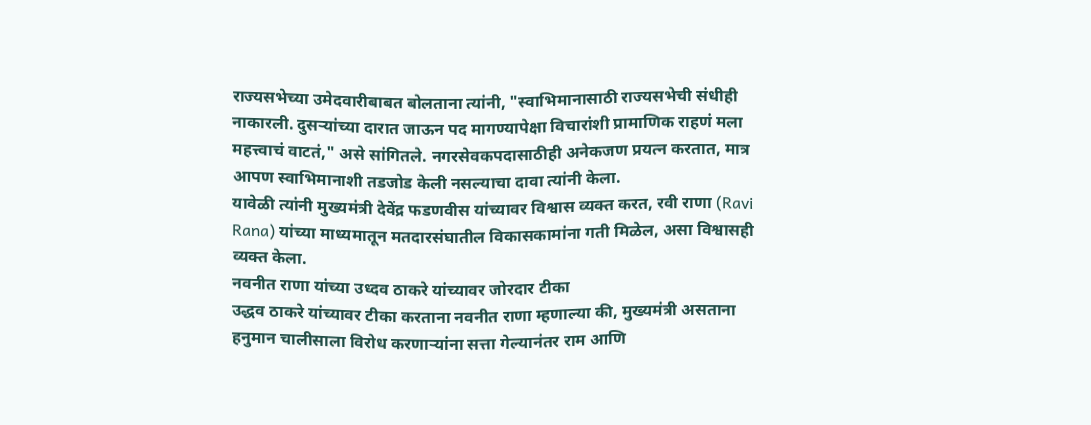राज्यसभेच्या उमेदवारीबाबत बोलताना त्यांनी, "स्वाभिमानासाठी राज्यसभेची संधीही नाकारली. दुसऱ्यांच्या दारात जाऊन पद मागण्यापेक्षा विचारांशी प्रामाणिक राहणं मला महत्त्वाचं वाटतं," असे सांगितले. नगरसेवकपदासाठीही अनेकजण प्रयत्न करतात, मात्र आपण स्वाभिमानाशी तडजोड केली नसल्याचा दावा त्यांनी केला.
यावेळी त्यांनी मुख्यमंत्री देवेंद्र फडणवीस यांच्यावर विश्वास व्यक्त करत, रवी राणा (Ravi Rana) यांच्या माध्यमातून मतदारसंघातील विकासकामांना गती मिळेल, असा विश्वासही व्यक्त केला.
नवनीत राणा यांच्या उध्दव ठाकरे यांच्यावर जोरदार टीका
उद्धव ठाकरे यांच्यावर टीका करताना नवनीत राणा म्हणाल्या की, मुख्यमंत्री असताना हनुमान चालीसाला विरोध करणाऱ्यांना सत्ता गेल्यानंतर राम आणि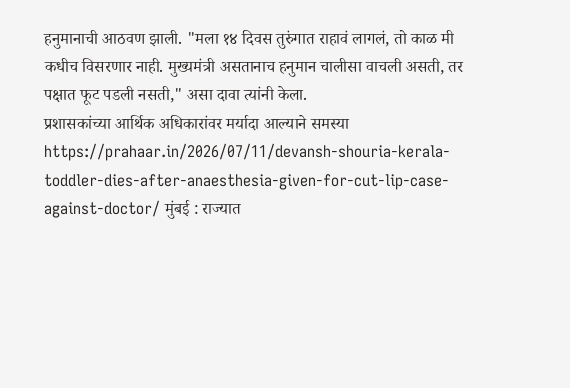हनुमानाची आठवण झाली. "मला १४ दिवस तुरुंगात राहावं लागलं, तो काळ मी कधीच विसरणार नाही. मुख्यमंत्री असतानाच हनुमान चालीसा वाचली असती, तर पक्षात फूट पडली नसती," असा दावा त्यांनी केला.
प्रशासकांच्या आर्थिक अधिकारांवर मर्यादा आल्याने समस्या https://prahaar.in/2026/07/11/devansh-shouria-kerala-toddler-dies-after-anaesthesia-given-for-cut-lip-case-against-doctor/ मुंबई : राज्यात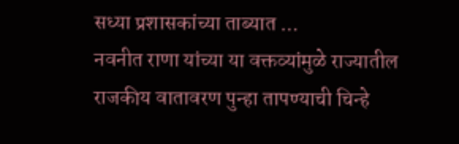सध्या प्रशासकांच्या ताब्यात ...
नवनीत राणा यांच्या या वक्तव्यांमुळे राज्यातील राजकीय वातावरण पुन्हा तापण्याची चिन्हे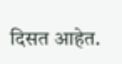दिसत आहेत.